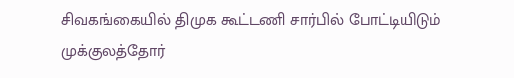சிவகங்கையில் திமுக கூட்டணி சார்பில் போட்டியிடும் முக்குலத்தோர்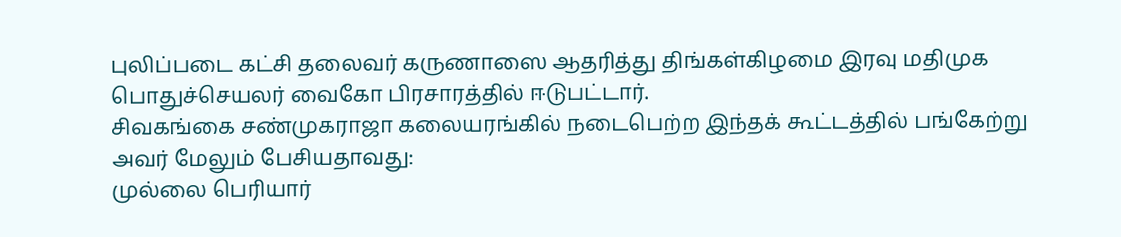புலிப்படை கட்சி தலைவர் கருணாஸை ஆதரித்து திங்கள்கிழமை இரவு மதிமுக பொதுச்செயலர் வைகோ பிரசாரத்தில் ஈடுபட்டார்.
சிவகங்கை சண்முகராஜா கலையரங்கில் நடைபெற்ற இந்தக் கூட்டத்தில் பங்கேற்று அவர் மேலும் பேசியதாவது:
முல்லை பெரியார்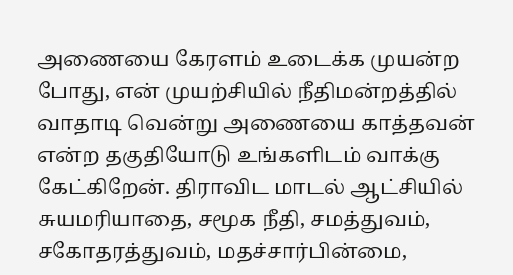அணையை கேரளம் உடைக்க முயன்ற போது, என் முயற்சியில் நீதிமன்றத்தில் வாதாடி வென்று அணையை காத்தவன் என்ற தகுதியோடு உங்களிடம் வாக்கு கேட்கிறேன். திராவிட மாடல் ஆட்சியில் சுயமரியாதை, சமூக நீதி, சமத்துவம், சகோதரத்துவம், மதச்சார்பின்மை,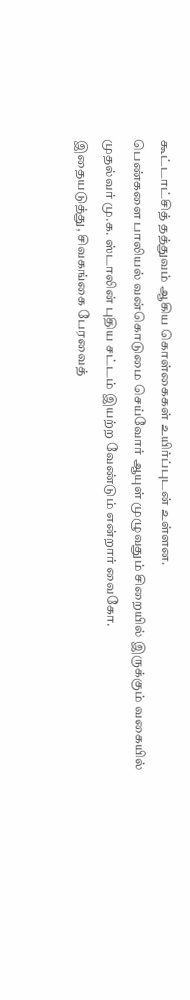கூட்டாட்சித் தத்துவம் ஆகிய கொள்கைகள் உயிர்ப்புடன் உள்ளன.
பெண்களை பாலியல் வன்கொடுமை செய்வோர் ஆயுள் முழுவதும் சிறையில் இருக்கும் வகையில் முதல்வர் மு.க. ஸ்டாலின் புதிய சட்டம் இயற்ற வேண்டும் என்றார் வைகோ.
இதையடுத்து, சிவகங்கை பேரவைத்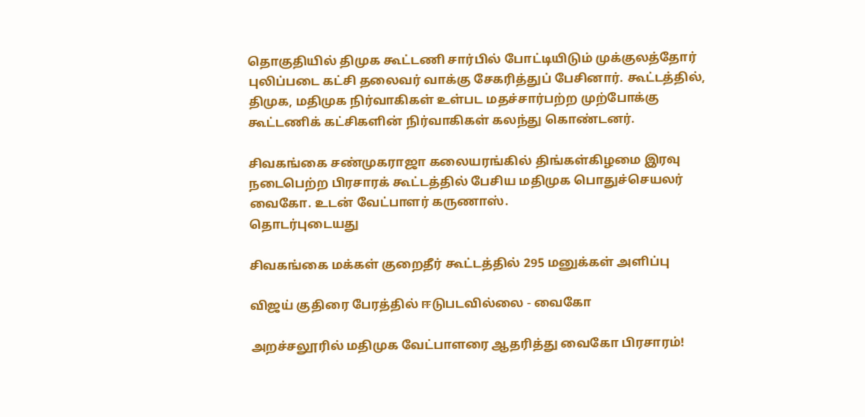தொகுதியில் திமுக கூட்டணி சார்பில் போட்டியிடும் முக்குலத்தோர் புலிப்படை கட்சி தலைவர் வாக்கு சேகரித்துப் பேசினார். கூட்டத்தில், திமுக, மதிமுக நிர்வாகிகள் உள்பட மதச்சார்பற்ற முற்போக்கு கூட்டணிக் கட்சிகளின் நிர்வாகிகள் கலந்து கொண்டனர்.

சிவகங்கை சண்முகராஜா கலையரங்கில் திங்கள்கிழமை இரவு நடைபெற்ற பிரசாரக் கூட்டத்தில் பேசிய மதிமுக பொதுச்செயலர் வைகோ. உடன் வேட்பாளர் கருணாஸ்.
தொடர்புடையது

சிவகங்கை மக்கள் குறைதீர் கூட்டத்தில் 295 மனுக்கள் அளிப்பு

விஜய் குதிரை பேரத்தில் ஈடுபடவில்லை - வைகோ

அறச்சலூரில் மதிமுக வேட்பாளரை ஆதரித்து வைகோ பிரசாரம்!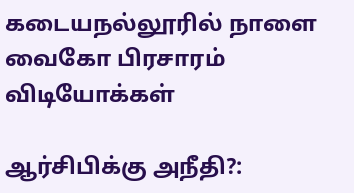கடையநல்லூரில் நாளை வைகோ பிரசாரம்
விடியோக்கள்

ஆர்சிபிக்கு அநீதி?: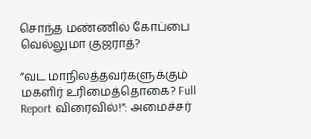சொந்த மண்ணில் கோப்பை வெல்லுமா குஜராத்?

”வட மாநிலத்தவர்களுக்கும் மகளிர் உரிமைத்தொகை? Full Report விரைவில்!”: அமைச்சர்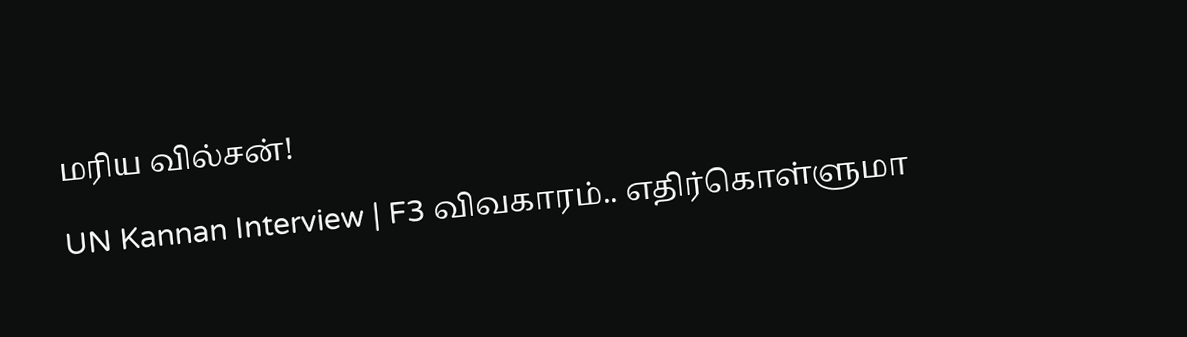மரிய வில்சன்!

UN Kannan Interview | F3 விவகாரம்.. எதிர்கொள்ளுமா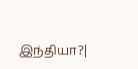இந்தியா?|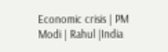Economic crisis | PM Modi | Rahul |India